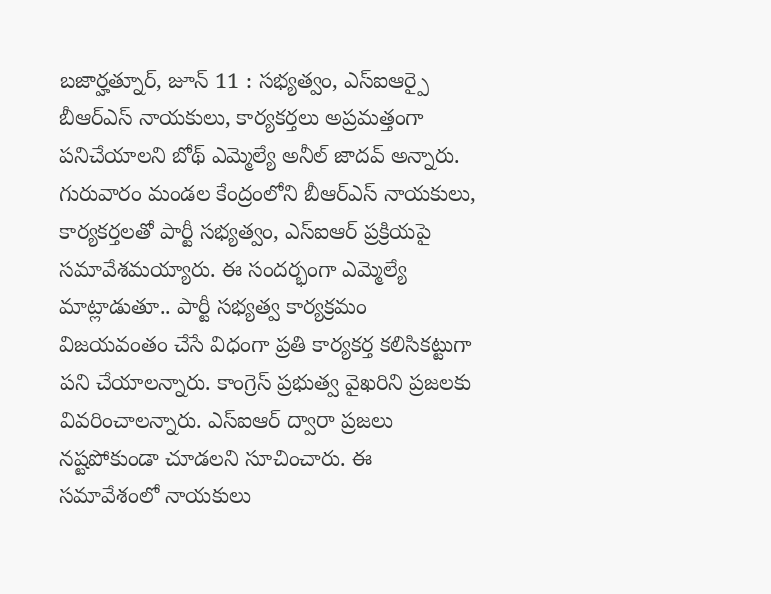బజార్హత్నూర్, జూన్ 11 : సభ్యత్వం, ఎస్ఐఆర్పై బీఆర్ఎస్ నాయకులు, కార్యకర్తలు అప్రమత్తంగా పనిచేయాలని బోథ్ ఎమ్మెల్యే అనీల్ జాదవ్ అన్నారు. గురువారం మండల కేంద్రంలోని బీఆర్ఎస్ నాయకులు, కార్యకర్తలతో పార్టీ సభ్యత్వం, ఎస్ఐఆర్ ప్రక్రియపై సమావేశమయ్యారు. ఈ సందర్భంగా ఎమ్మెల్యే మాట్లాడుతూ.. పార్టీ సభ్యత్వ కార్యక్రమం విజయవంతం చేసే విధంగా ప్రతి కార్యకర్త కలిసికట్టుగా పని చేయాలన్నారు. కాంగ్రెస్ ప్రభుత్వ వైఖరిని ప్రజలకు వివరించాలన్నారు. ఎస్ఐఆర్ ద్వారా ప్రజలు నష్టపోకుండా చూడలని సూచించారు. ఈ సమావేశంలో నాయకులు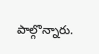పాల్గొన్నారు.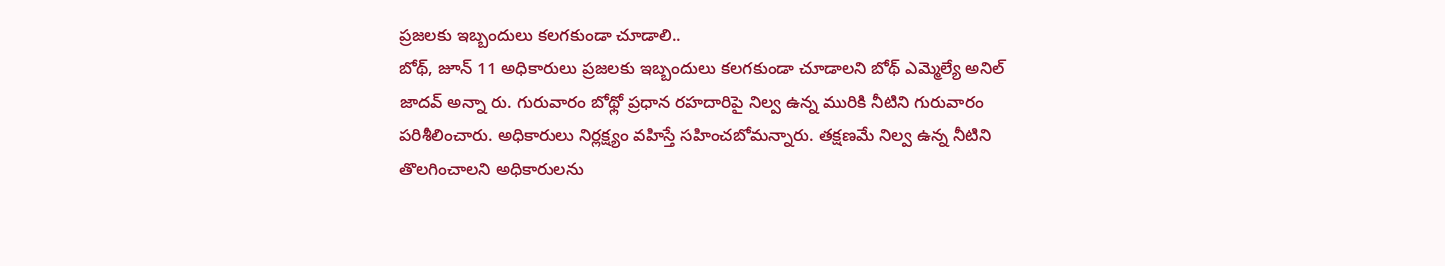ప్రజలకు ఇబ్బందులు కలగకుండా చూడాలి..
బోథ్, జూన్ 11 అధికారులు ప్రజలకు ఇబ్బందులు కలగకుండా చూడాలని బోథ్ ఎమ్మెల్యే అనిల్ జాదవ్ అన్నా రు. గురువారం బోథ్లో ప్రధాన రహదారిపై నిల్వ ఉన్న మురికి నీటిని గురువారం పరిశీలించారు. అధికారులు నిర్లక్ష్యం వహిస్తే సహించబోమన్నారు. తక్షణమే నిల్వ ఉన్న నీటిని తొలగించాలని అధికారులను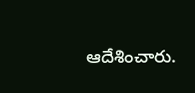ఆదేశించారు.